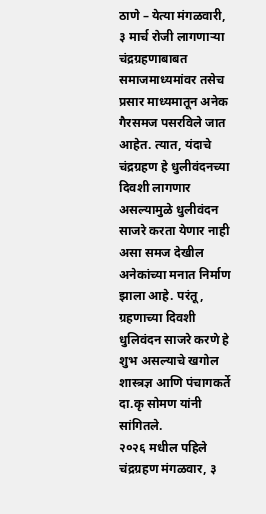ठाणे – येत्या मंगळवारी, ३ मार्च रोजी लागणाऱ्या चंद्रग्रहणाबाबत समाजमाध्यमांवर तसेच प्रसार माध्यमातून अनेक गैरसमज पसरविले जात आहेत. त्यात, यंदाचे चंद्रग्रहण हे धुलीवंदनच्या दिवशी लागणार असल्यामुळे धुलीवंदन साजरे करता येणार नाही असा समज देखील अनेकांच्या मनात निर्माण झाला आहे. परंतू, ग्रहणाच्या दिवशी धुलिवंदन साजरे करणे हे शुभ असल्याचे खगोल शास्त्रज्ञ आणि पंचागकर्ते दा.कृ सोमण यांनी सांगितले.
२०२६ मधील पहिले चंद्रग्रहण मंगळवार, ३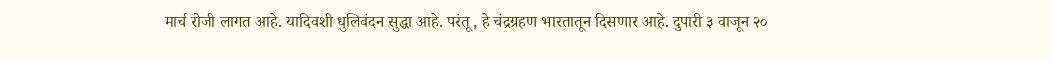मार्च रोजी लागत आहे. यादिवशी धुलिवंदन सुद्धा आहे. परंतू, हे चंद्रग्रहण भारतातून दिसणार आहे. दुपारी ३ वाजून २०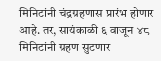मिनिटांनी चंद्रग्रहणास प्रारंभ होणार आहे. तर, सायंकाळी ६ वाजून ४८ मिनिटांनी ग्रहण सुटणार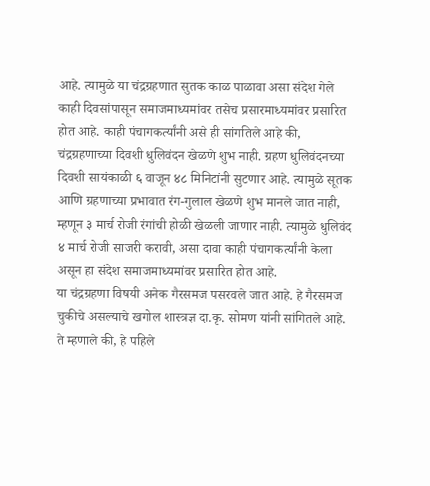आहे. त्यामुळे या चंद्रग्रहणात सुतक काळ पाळावा असा संदेश गेले काही दिवसांपासून समाजमाध्यमांवर तसेच प्रसारमाध्यमांवर प्रसारित होत आहे. काही पंचागकर्त्यांनी असे ही सांगतिले आहे की, चंद्रग्रहणाच्या दिवशी धुलिवंदन खेळणे शुभ नाही. ग्रहण धुलिवंदनच्या दिवशी सायंकाळी ६ वाजून ४८ मिनिटांनी सुटणार आहे. त्यामुळे सूतक आणि ग्रहणाच्या प्रभावात रंग-गुलाल खेळणे शुभ मानले जात नाही, म्हणून ३ मार्च रोजी रंगांची होळी खेळली जाणार नाही. त्यामुळे धुलिवंद ४ मार्च रोजी साजरी करावी, असा दावा काही पंचागकर्त्यांनी केला असून हा संदेश समाजमाध्यमांवर प्रसारित होत आहे.
या चंद्रग्रहणा विषयी अनेक गैरसमज पसरवले जात आहे. हे गैरसमज चुकीचे असल्याचे खगोल शास्त्रज्ञ दा.कृ. सोमण यांनी सांगितले आहे. ते म्हणाले की, हे पहिले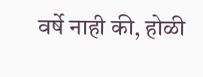वर्षे नाही की, होळी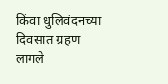किंवा धुलिवंदनच्या दिवसात ग्रहण लागले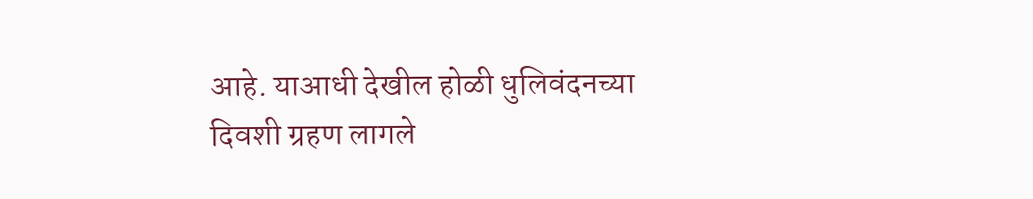आहे. याआधी देखील होळी धुलिवंदनच्या दिवशी ग्रहण लागले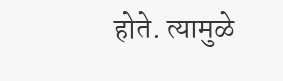होते. त्यामुळे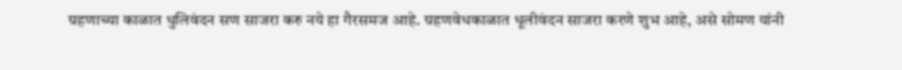ग्रहणाच्या काळात धुलिवंदन सण साजरा करु नये हा गैरसमज आहे. ग्रहणवेधकाळात धूलीवंदन साजरा करणे शुभ आहे, असे सोमण यांनी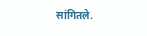सांगितले.